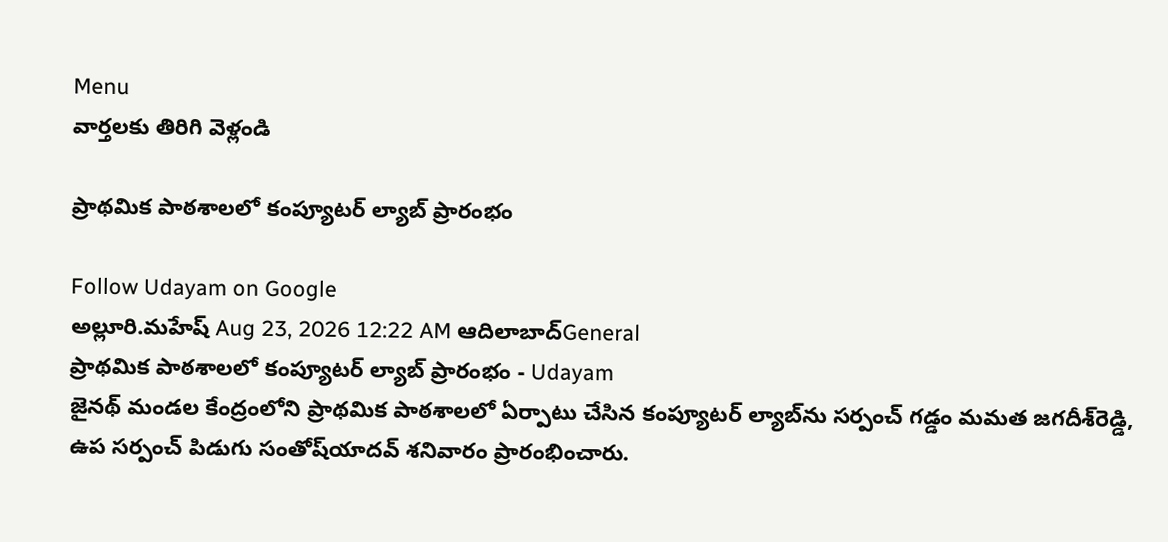Menu
వార్తలకు తిరిగి వెళ్లండి

ప్రాథమిక పాఠశాలలో కంప్యూటర్ ల్యాబ్ ప్రారంభం

Follow Udayam on Google
అల్లూరి.మహేష్ Aug 23, 2026 12:22 AM ఆదిలాబాద్General
ప్రాథమిక పాఠశాలలో కంప్యూటర్ ల్యాబ్ ప్రారంభం - Udayam
జైనథ్ మండల కేంద్రంలోని ప్రాథమిక పాఠశాలలో ఏర్పాటు చేసిన కంప్యూటర్ ల్యాబ్‌ను సర్పంచ్ గడ్డం మమత జగదీశ్‌రెడ్డి, ఉప సర్పంచ్ పిడుగు సంతోష్‌యాదవ్ శనివారం ప్రారంభించారు.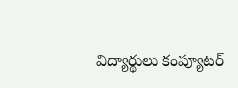విద్యార్థులు కంప్యూటర్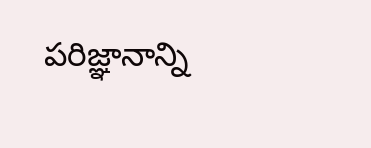పరిజ్ఞానాన్ని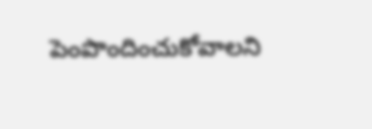పెంపొందించుకోవాలని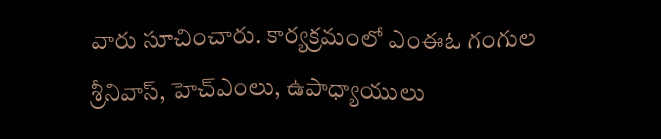వారు సూచించారు. కార్యక్రమంలో ఎంఈఓ గంగుల శ్రీనివాస్, హెచ్‌ఎంలు, ఉపాధ్యాయులు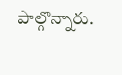పాల్గొన్నారు.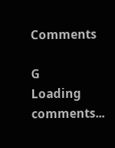Comments

G
Loading comments...